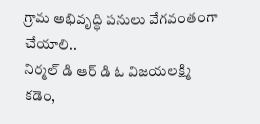గ్రామ అభివృద్ధి పనులు వేగవంతంగా చేయాలి..
నిర్మల్ డి ఆర్ డి ఓ విజయలక్ష్మి
కడెం,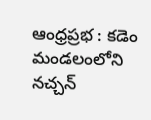ఆంధ్రప్రభ : కడెం మండలంలోని నచ్చన్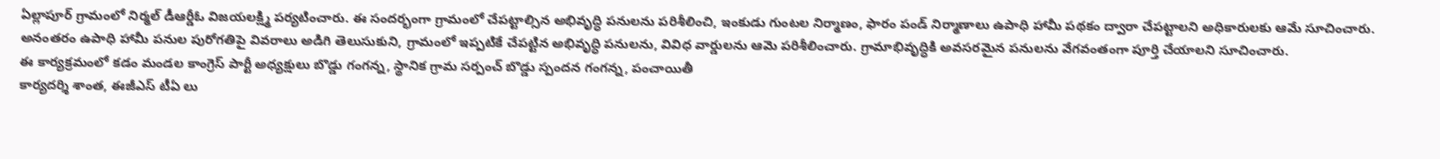ఏల్లాపూర్ గ్రామంలో నిర్మల్ డీఆర్డీఓ విజయలక్ష్మి పర్యటించారు. ఈ సందర్భంగా గ్రామంలో చేపట్టాల్సిన అభివృద్ధి పనులను పరిశీలించి, ఇంకుడు గుంటల నిర్మాణం, ఫారం పండ్ నిర్మాణాలు ఉపాధి హామీ పథకం ద్వారా చేపట్టాలని అధికారులకు ఆమే సూచించారు.
అనంతరం ఉపాధి హామీ పనుల పురోగతిపై వివరాలు అడిగి తెలుసుకుని, గ్రామంలో ఇప్పటికే చేపట్టిన అభివృద్ధి పనులను, వివిధ వార్డులను ఆమె పరిశీలించారు. గ్రామాభివృద్ధికి అవసరమైన పనులను వేగవంతంగా పూర్తి చేయాలని సూచించారు.
ఈ కార్యక్రమంలో కడం మండల కాంగ్రెస్ పార్టీ అధ్యక్షులు బొడ్డు గంగన్న, స్థానిక గ్రామ సర్పంచ్ బొడ్డు స్పందన గంగన్న, పంచాయితీ
కార్యదర్శి శాంత, ఈజీఎస్ టీఏ లు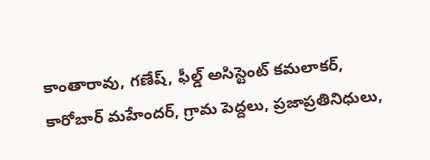కాంతారావు, గణేష్, ఫీల్డ్ అసిస్టెంట్ కమలాకర్, కారోబార్ మహేందర్, గ్రామ పెద్దలు, ప్రజాప్రతినిధులు,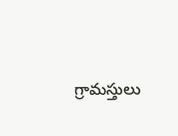గ్రామస్తులు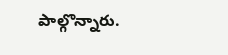పాల్గొన్నారు.